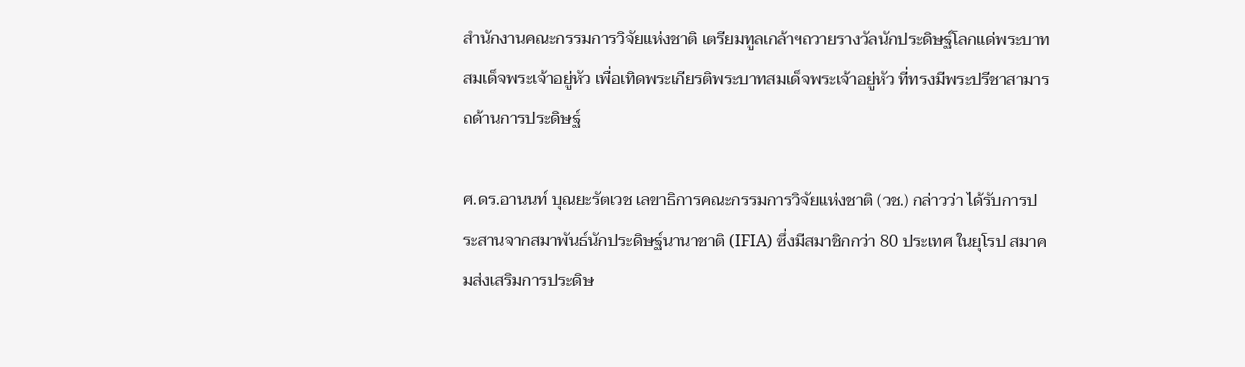สำนักงานคณะกรรมการวิจัยแห่งชาติ เตรียมทูลเกล้าฯถวายรางวัลนักประดิษฐ์โลกแด่พระบาทสมเด็จพระเจ้าอยู่หัว เพื่อเทิดพระเกียรติพระบาทสมเด็จพระเจ้าอยู่หัว ที่ทรงมีพระปรีชาสามารถด้านการประดิษฐ์

ศ.ดร.อานนท์ บุณยะรัตเวช เลขาธิการคณะกรรมการวิจัยแห่งชาติ (วช.) กล่าวว่า ได้รับการประสานจากสมาพันธ์นักประดิษฐ์นานาชาติ (IFIA) ซึ่งมีสมาชิกกว่า 80 ประเทศ ในยุโรป สมาคมส่งเสริมการประดิษ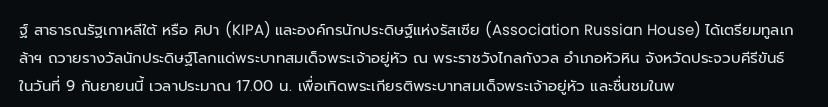ฐ์ สาธารณรัฐเกาหลีใต้ หรือ คิปา (KIPA) และองค์กรนักประดิษฐ์แห่งรัสเซีย (Association Russian House) ได้เตรียมทูลเกล้าฯ ถวายรางวัลนักประดิษฐ์โลกแด่พระบาทสมเด็จพระเจ้าอยู่หัว ณ พระราชวังไกลกังวล อำเภอหัวหิน จังหวัดประจวบคีรีขันธ์ ในวันที่ 9 กันยายนนี้ เวลาประมาณ 17.00 น. เพื่อเทิดพระเกียรติพระบาทสมเด็จพระเจ้าอยู่หัว และชื่นชมในพ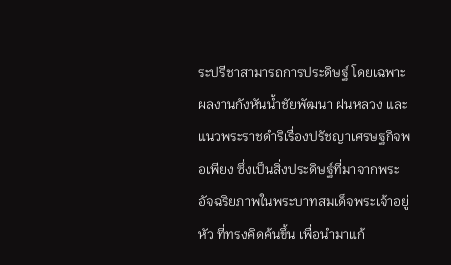ระปรีชาสามารถการประดิษฐ์ โดยเฉพาะผลงานกังหันน้ำชัยพัฒนา ฝนหลวง และแนวพระราชดำริเรื่องปรัชญาเศรษฐกิจพอเพียง ซึ่งเป็นสิ่งประดิษฐ์ที่มาจากพระอัจฉริยภาพในพระบาทสมเด็จพระเจ้าอยู่หัว ที่ทรงคิดค้นขึ้น เพื่อนำมาแก้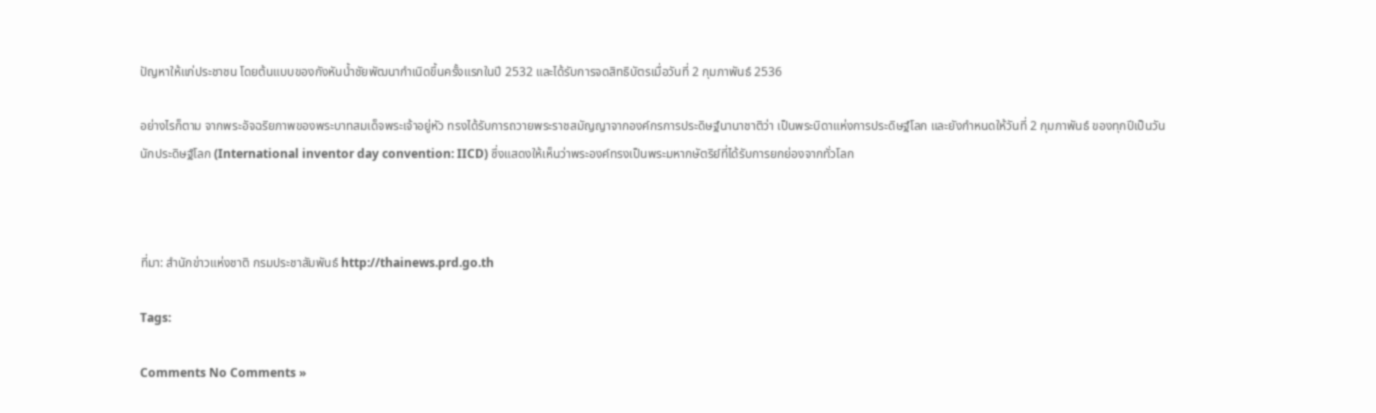ปัญหาให้แก่ประชาชน โดยต้นแบบของกังหันน้ำชัยพัฒนากำเนิดขึ้นครั้งแรกในปี 2532 และได้รับการจดสิทธิบัตรเมื่อวันที่ 2 กุมภาพันธ์ 2536

อย่างไรก็ตาม จากพระอัจฉริยภาพของพระบาทสมเด็จพระเจ้าอยู่หัว ทรงได้รับการถวายพระราชสมัญญาจากองค์กรการประดิษฐ์นานาชาติว่า เป็นพระบิดาแห่งการประดิษฐ์โลก และยังกำหนดให้วันที่ 2 กุมภาพันธ์ ของทุกปีเป็นวันนักประดิษฐ์โลก (International inventor day convention: IICD) ซึ่งแสดงให้เห็นว่าพระองค์ทรงเป็นพระมหากษัตริย์ที่ได้รับการยกย่องจากทั่วโลก



ที่มา: สำนักข่าวแห่งชาติ กรมประชาสัมพันธ์ http://thainews.prd.go.th

Tags:

Comments No Comments »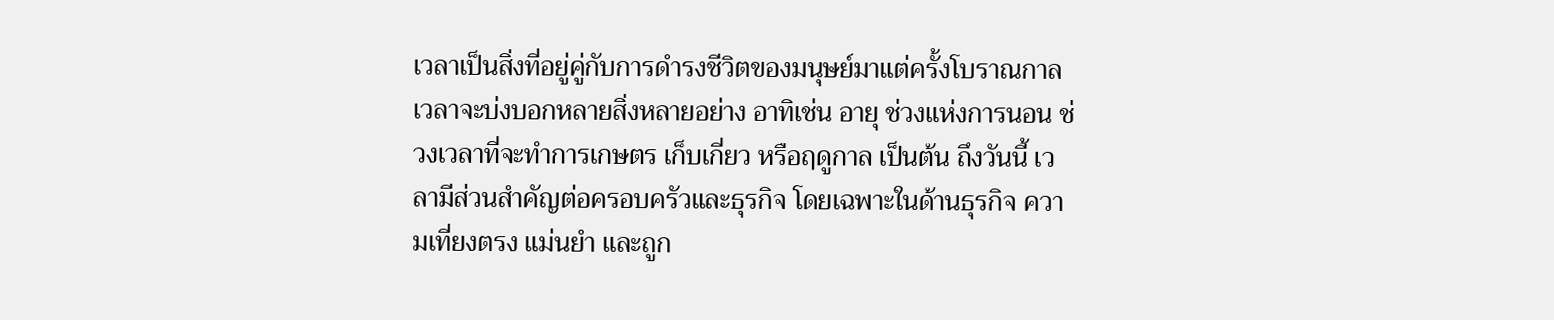เวลาเป็นสิ่งที่อยู่คู่กับการดำรงชีวิตของมนุษย์มาแต่ครั้งโบราณกาล เวลาจะบ่งบอกหลายสิ่งหลายอย่าง อาทิเช่น อายุ ช่วงแห่งการนอน ช่วงเวลาที่จะทำการเกษตร เก็บเกี่ยว หรือฤดูกาล เป็นต้น ถึงวันนี้ เวลามีส่วนสำคัญต่อครอบครัวและธุรกิจ โดยเฉพาะในด้านธุรกิจ ความเที่ยงตรง แม่นยำ และถูก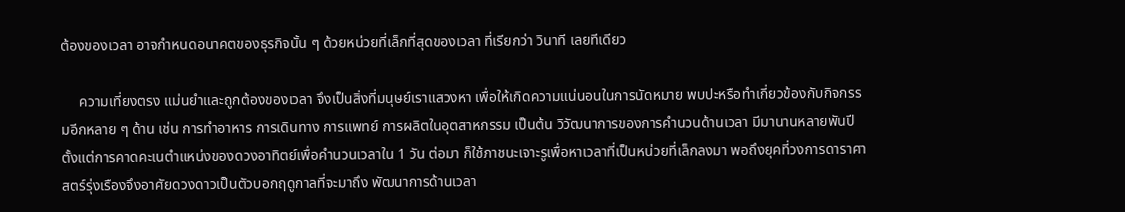ต้องของเวลา อาจกำหนดอนาคตของธุรกิจนั้น ๆ ด้วยหน่วยที่เล็กที่สุดของเวลา ที่เรียกว่า วินาที เลยทีเดียว

     ความเที่ยงตรง แม่นยำและถูกต้องของเวลา จึงเป็นสิ่งที่มนุษย์เราแสวงหา เพื่อให้เกิดความแน่นอนในการนัดหมาย พบปะหรือทำเกี่ยวข้องกับกิจกรรมอีกหลาย ๆ ด้าน เช่น การทำอาหาร การเดินทาง การแพทย์ การผลิตในอุตสาหกรรม เป็นต้น วิวัฒนาการของการคำนวนด้านเวลา มีมานานหลายพันปี ตั้งแต่การคาดคะเนตำแหน่งของดวงอาทิตย์เพื่อคำนวนเวลาใน 1 วัน ต่อมา ก็ใช้ภาชนะเจาะรูเพื่อหาเวลาที่เป็นหน่วยที่เล็กลงมา พอถึงยุคที่วงการดาราศาสตร์รุ่งเรืองจึงอาศัยดวงดาวเป็นตัวบอกฤดูกาลที่จะมาถึง พัฒนาการด้านเวลา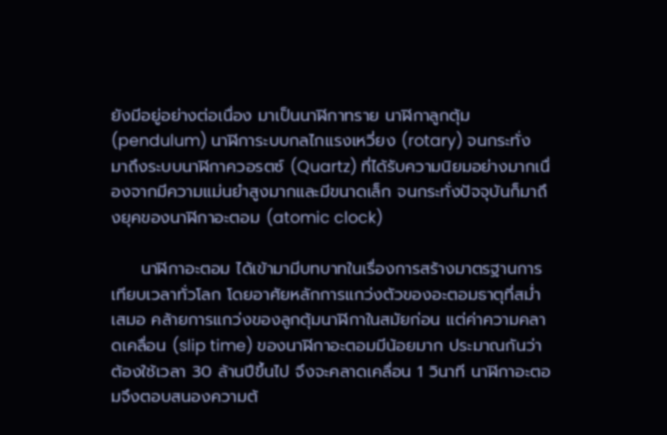ยังมีอยู่อย่างต่อเนื่อง มาเป็นนาฬิกาทราย นาฬิกาลูกตุ้ม (pendulum) นาฬิการะบบกลไกแรงเหวี่ยง (rotary) จนกระทั่ง มาถึงระบบนาฬิกาควอรตซ์ (Quartz) ที่ได้รับความนิยมอย่างมากเนื่องจากมีความแม่นยำสูงมากและมีขนาดเล็ก จนกระทั่งปัจจุบันก็มาถึงยุคของนาฬิกาอะตอม (atomic clock)

     นาฬิกาอะตอม ได้เข้ามามีบทบาทในเรื่องการสร้างมาตรฐานการเทียบเวลาทั่วโลก โดยอาศัยหลักการแกว่งตัวของอะตอมธาตุที่สม่ำเสมอ คล้ายการแกว่งของลูกตุ้มนาฬิกาในสมัยก่อน แต่ค่าความคลาดเคลื่อน (slip time) ของนาฬิกาอะตอมมีน้อยมาก ประมาณกันว่า ต้องใช้เวลา 30 ล้านปีขึ้นไป จึงจะคลาดเคลื่อน 1 วินาที นาฬิกาอะตอมจึงตอบสนองความต้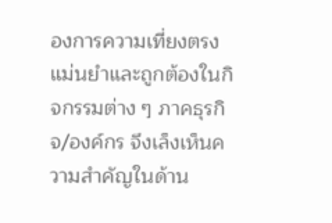องการความเที่ยงตรง แม่นยำและถูกต้องในกิจกรรมต่าง ๆ ภาคธุรกิจ/องค์กร จึงเล็งเห็นความสำคัญในด้าน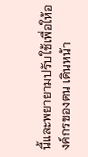นี้และพยายามปรับใช้เพื่อให้องค์กรของตน เดินหน้า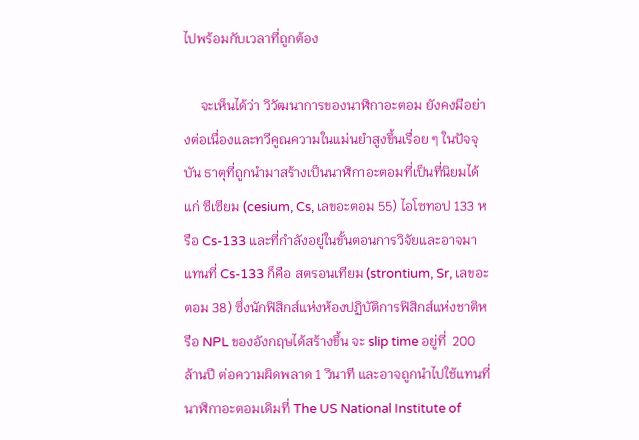ไปพร้อมกับเวลาที่ถูกต้อง

     จะเห็นได้ว่า วิวัฒนาการของนาฬิกาอะตอม ยังคงมีอย่างต่อเนื่องและทวีคูณความในแม่นยำสูงขึ้นเรื่อย ๆ ในปัจจุบัน ธาตุที่ถูกนำมาสร้างเป็นนาฬิกาอะตอมที่เป็นที่นิยมได้แก่ ซีเซียม (cesium, Cs, เลขอะตอม 55) ไอโซทอป 133 หรือ Cs-133 และที่กำลังอยู่ในขั้นตอนการวิจัยและอาจมาแทนที่ Cs-133 ก็คือ สตรอนเทียม (strontium, Sr, เลขอะตอม 38) ซึ่งนักฟิสิกส์แห่งห้องปฏิบัติการฟิสิกส์แห่งชาติหรือ NPL ของอังกฤษได้สร้างขึ้น จะ slip time อยู่ที่  200 ล้านปี ต่อความผิดพลาด 1 วินาที และอาจถูกนำไปใช้แทนที่นาฬิกาอะตอมเดิมที่ The US National Institute of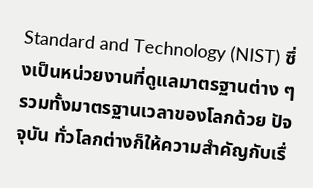Standard and Technology (NIST) ซึ่งเป็นหน่วยงานที่ดูแลมาตรฐานต่าง ๆ รวมทั้งมาตรฐานเวลาของโลกด้วย ปัจจุบัน ทั่วโลกต่างก็ให้ความสำคัญกับเรื่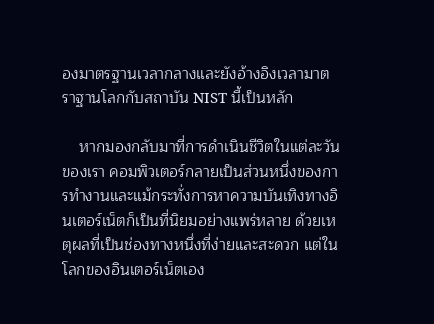องมาตรฐานเวลากลางและยังอ้างอิงเวลามาตราฐานโลกกับสถาบัน NIST นี้เป็นหลัก

    หากมองกลับมาที่การดำเนินชีวิตในแต่ละวันของเรา คอมพิวเตอร์กลายเป็นส่วนหนึ่งของการทำงานและแม้กระทั่งการหาความบันเทิงทางอินเตอร์เน็ตก็เป็นที่นิยมอย่างแพร่หลาย ด้วยเหตุผลที่เป็นช่องทางหนึ่งที่ง่ายและสะดวก แต่ในโลกของอินเตอร์เน็ตเอง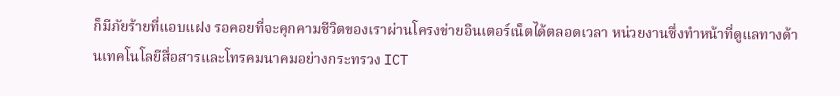ก็มีภัยร้ายที่แอบแฝง รอคอยที่จะคุกคามชีวิตของเราผ่านโครงข่ายอินเตอร์เน็ตได้ตลอดเวลา หน่วยงานซึ่งทำหน้าที่ดูแลทางด้านเทคโนโลยีสื่อสารและโทรคมนาคมอย่างกระทรวง ICT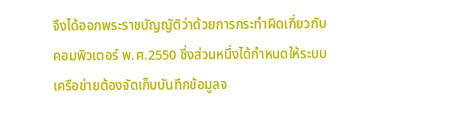จึงได้ออกพระราชบัญญัติว่าด้วยการกระทำผิดเกี่ยวกับคอมพิวเตอร์ พ.ศ.2550 ซึ่งส่วนหนึ่งได้กำหนดให้ระบบเครือข่ายต้องจัดเก็บบันทึกข้อมูลจ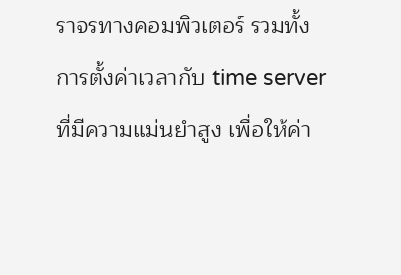ราจรทางคอมพิวเตอร์ รวมทั้งการตั้งค่าเวลากับ time server ที่มีความแม่นยำสูง เพื่อให้ค่า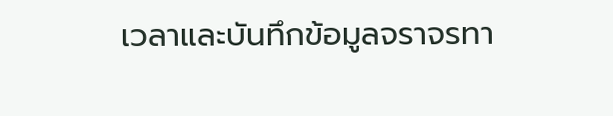เวลาและบันทึกข้อมูลจราจรทา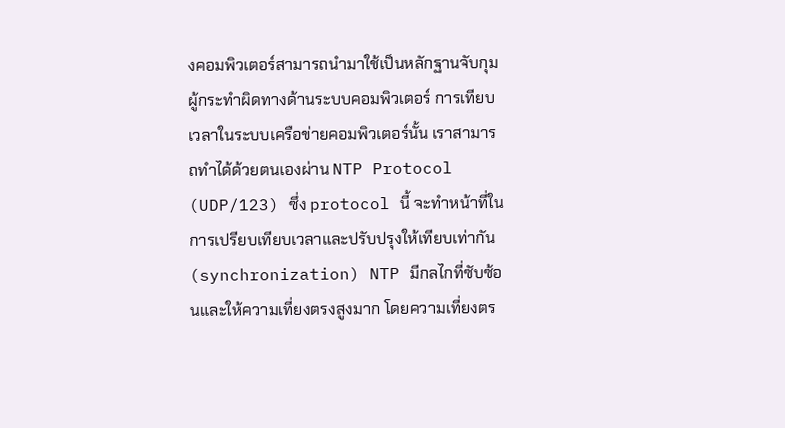งคอมพิวเตอร์สามารถนำมาใช้เป็นหลักฐานจับกุมผู้กระทำผิดทางด้านระบบคอมพิวเตอร์ การเทียบเวลาในระบบเครือข่ายคอมพิวเตอร์นั้น เราสามารถทำได้ด้วยตนเองผ่าน NTP Protocol (UDP/123) ซึ่ง protocol นี้ จะทำหน้าที่ในการเปรียบเทียบเวลาและปรับปรุงให้เทียบเท่ากัน (synchronization) NTP มีกลไกที่ซับซ้อนและให้ความเที่ยงตรงสูงมาก โดยความเที่ยงตร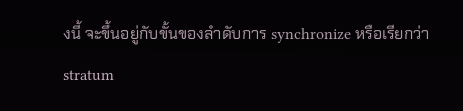งนี้ จะขึ้นอยู่กับขั้นของลำดับการ synchronize หรือเรียกว่า stratum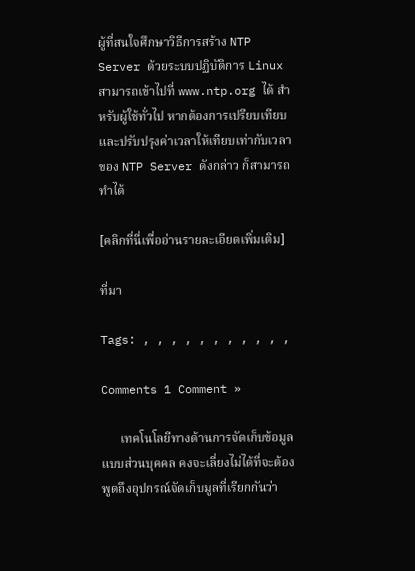ผู้ที่สนใจศึกษาวิธีการสร้าง NTP Server ด้วยระบบปฏิบัติการ Linux สามารถเข้าไปที่ www.ntp.org ได้ สำหรับผู้ใช้ทั่วไป หากต้องการเปรียบเทียบและปรับปรุงค่าเวลาให้เทียบเท่ากับเวลาของ NTP Server ดังกล่าว ก็สามารถทำได้

[คลิกที่นี่เพื่ออ่านรายละเอียดเพิ่มเติม]

ที่มา

Tags: , , , , , , , , , , ,

Comments 1 Comment »

      เทคโนโลยีทางด้านการจัดเก็บข้อมูลแบบส่วนบุคคล คงจะเลี่ยงไม่ได้ที่จะต้องพูดถึงอุปกรณ์จัดเก็บมูลที่เรียกกันว่า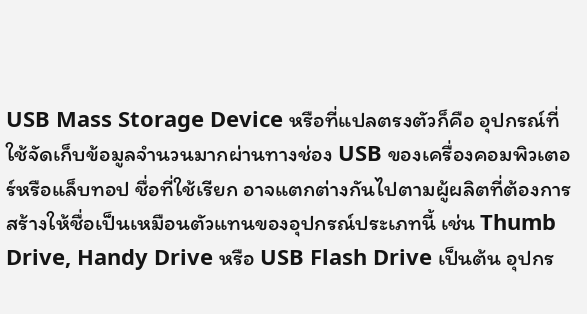USB Mass Storage Device หรือที่แปลตรงตัวก็คือ อุปกรณ์ที่ใช้จัดเก็บข้อมูลจำนวนมากผ่านทางช่อง USB ของเครื่องคอมพิวเตอร์หรือแล็บทอป ชื่อที่ใช้เรียก อาจแตกต่างกันไปตามผู้ผลิตที่ต้องการสร้างให้ชื่อเป็นเหมือนตัวแทนของอุปกรณ์ประเภทนี้ เช่น Thumb Drive, Handy Drive หรือ USB Flash Drive เป็นต้น อุปกร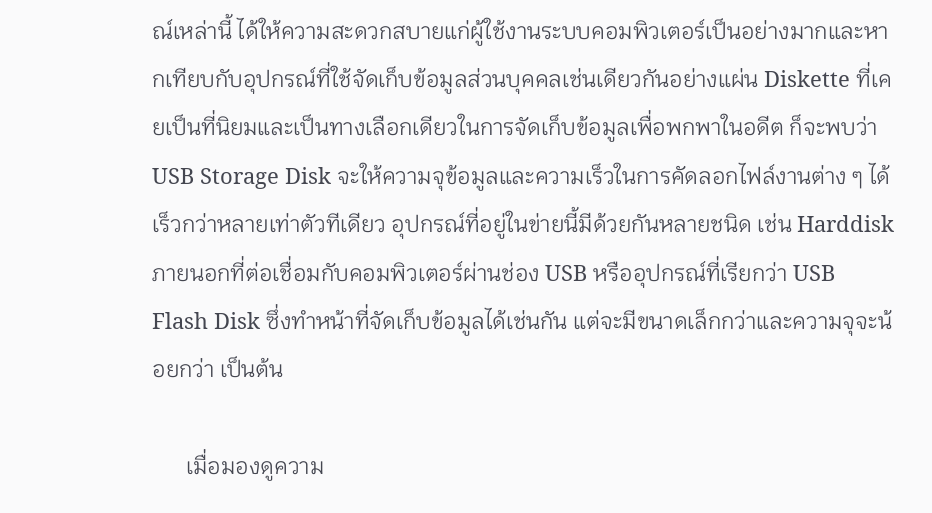ณ์เหล่านี้ ได้ให้ความสะดวกสบายแก่ผู้ใช้งานระบบคอมพิวเตอร์เป็นอย่างมากและหากเทียบกับอุปกรณ์ที่ใช้จัดเก็บข้อมูลส่วนบุคคลเช่นเดียวกันอย่างแผ่น Diskette ที่เคยเป็นที่นิยมและเป็นทางเลือกเดียวในการจัดเก็บข้อมูลเพื่อพกพาในอดีต ก็จะพบว่า USB Storage Disk จะให้ความจุข้อมูลและความเร็วในการคัดลอกไฟล์งานต่าง ๆ ได้เร็วกว่าหลายเท่าตัวทีเดียว อุปกรณ์ที่อยู่ในข่ายนี้มีด้วยกันหลายชนิด เช่น Harddisk ภายนอกที่ต่อเชื่อมกับคอมพิวเตอร์ผ่านช่อง USB หรืออุปกรณ์ที่เรียกว่า USB Flash Disk ซึ่งทำหน้าที่จัดเก็บข้อมูลได้เช่นกัน แต่จะมีขนาดเล็กกว่าและความจุจะน้อยกว่า เป็นต้น

      เมื่อมองดูความ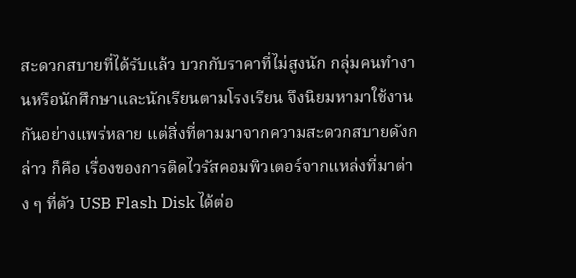สะดวกสบายที่ได้รับแล้ว บวกกับราคาที่ไม่สูงนัก กลุ่มคนทำงานหรือนักศึกษาและนักเรียนตามโรงเรียน จึงนิยมหามาใช้งานกันอย่างแพร่หลาย แต่สิ่งที่ตามมาจากความสะดวกสบายดังกล่าว ก็คือ เรื่องของการติดไวรัสคอมพิวเตอร์จากแหล่งที่มาต่าง ๆ ที่ตัว USB Flash Disk ได้ต่อ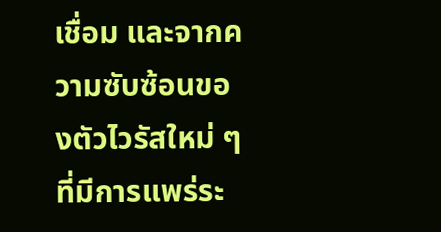เชื่อม และจากความซับซ้อนของตัวไวรัสใหม่ ๆ ที่มีการแพร่ระ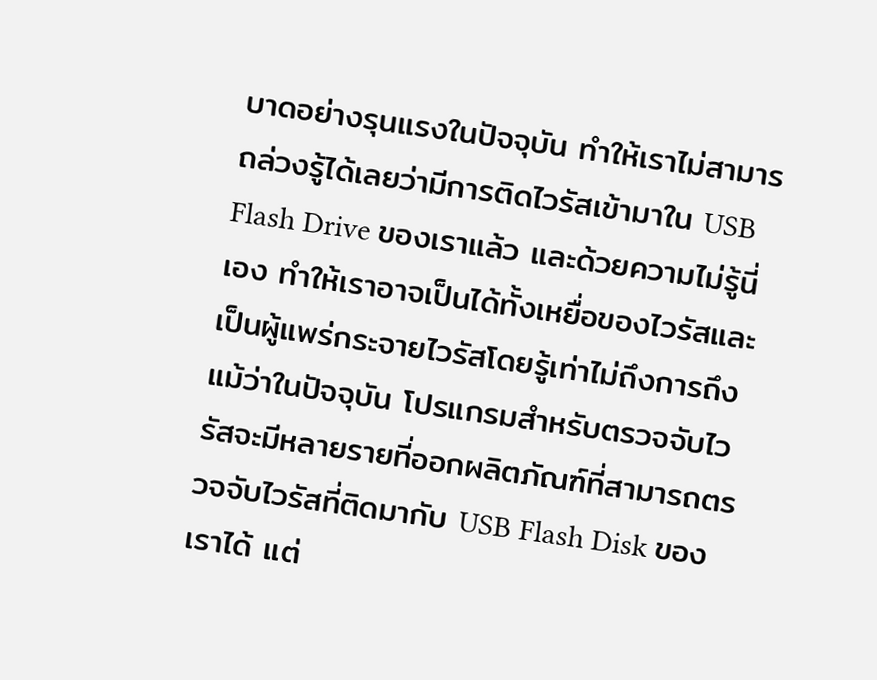บาดอย่างรุนแรงในปัจจุบัน ทำให้เราไม่สามารถล่วงรู้ได้เลยว่ามีการติดไวรัสเข้ามาใน USB Flash Drive ของเราแล้ว และด้วยความไม่รู้นี่เอง ทำให้เราอาจเป็นได้ทั้งเหยื่อของไวรัสและเป็นผู้แพร่กระจายไวรัสโดยรู้เท่าไม่ถึงการถึงแม้ว่าในปัจจุบัน โปรแกรมสำหรับตรวจจับไวรัสจะมีหลายรายที่ออกผลิตภัณฑ์ที่สามารถตรวจจับไวรัสที่ติดมากับ USB Flash Disk ของเราได้ แต่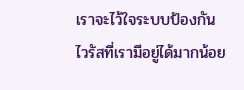เราจะไว้ใจระบบป้องกันไวรัสที่เรามีอยู่ได้มากน้อย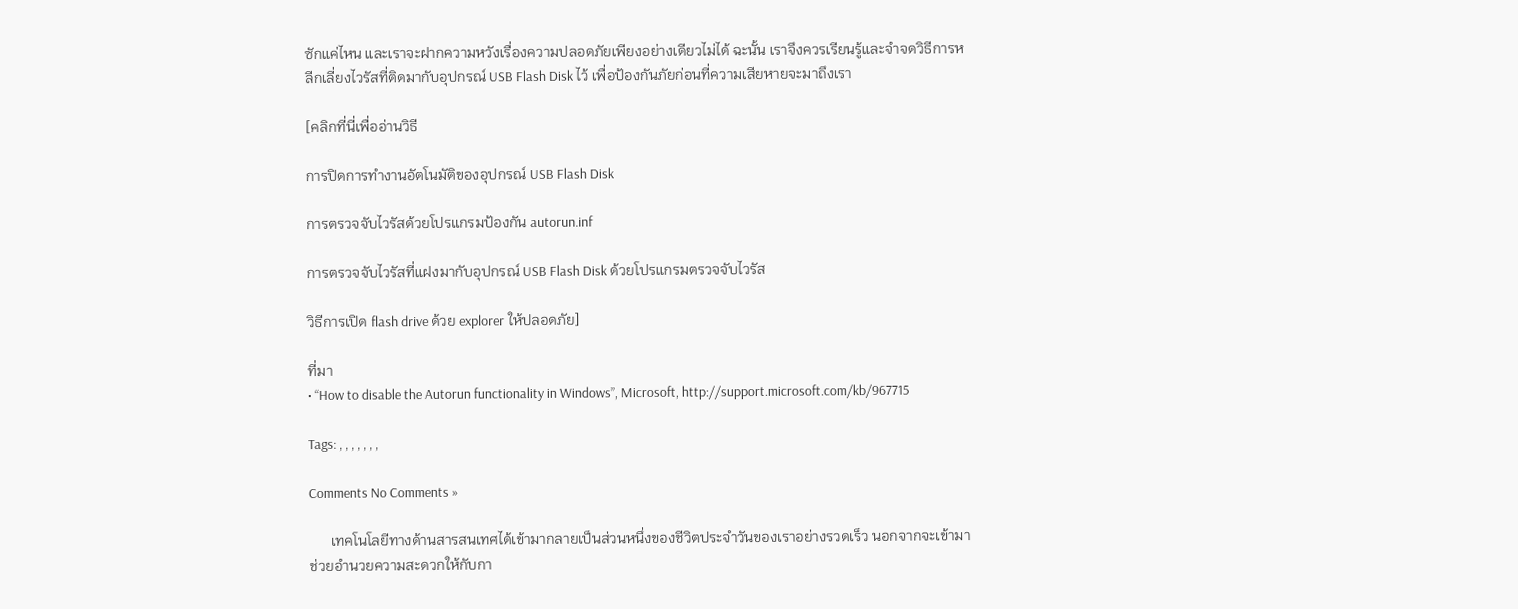ซักแค่ไหน และเราจะฝากความหวังเรื่องความปลอดภัยเพียงอย่างเดียวไม่ได้ ฉะนั้น เราจึงควรเรียนรู้และจำจดวิธีการหลีกเลี่ยงไวรัสที่ติดมากับอุปกรณ์ USB Flash Disk ไว้ เพื่อป้องกันภัยก่อนที่ความเสียหายจะมาถึงเรา

[คลิกที่นี่เพื่ออ่านวิธี

การปิดการทำงานอัตโนมัติของอุปกรณ์ USB Flash Disk

การตรวจจับไวรัสด้วยโปรแกรมป้องกัน autorun.inf

การตรวจจับไวรัสที่แฝงมากับอุปกรณ์ USB Flash Disk ด้วยโปรแกรมตรวจจับไวรัส

วิธีการเปิด flash drive ด้วย explorer ให้ปลอดภัย]

ที่มา
• “How to disable the Autorun functionality in Windows”, Microsoft, http://support.microsoft.com/kb/967715

Tags: , , , , , , ,

Comments No Comments »

      เทคโนโลยีทางด้านสารสนเทศได้เข้ามากลายเป็นส่วนหนึ่งของชีวิตประจำวันของเราอย่างรวดเร็ว นอกจากจะเข้ามาช่วยอำนวยความสะดวกให้กับกา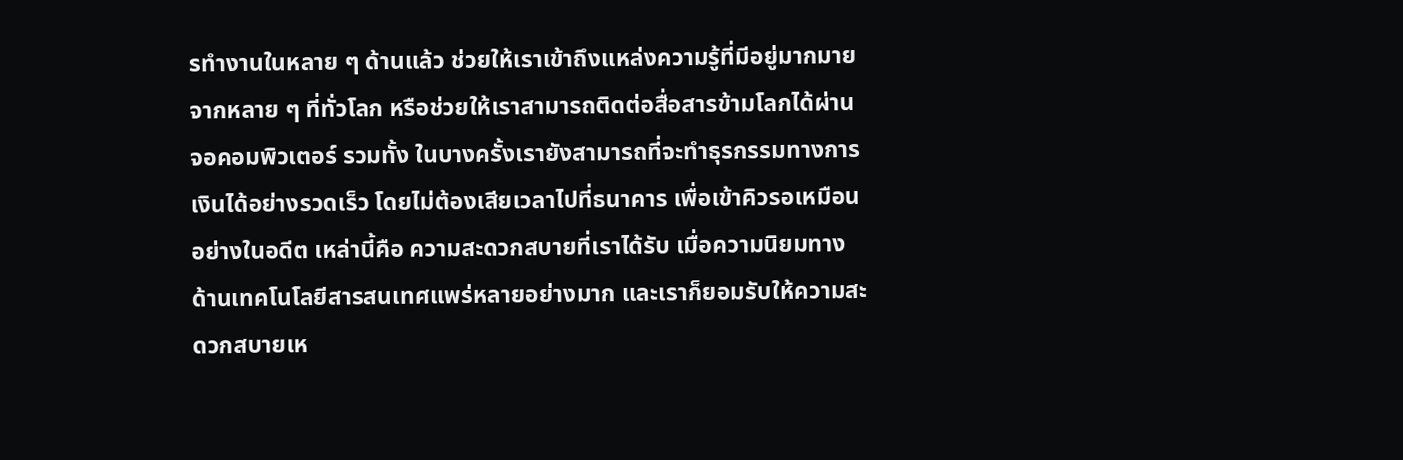รทำงานในหลาย ๆ ด้านแล้ว ช่วยให้เราเข้าถึงแหล่งความรู้ที่มีอยู่มากมายจากหลาย ๆ ที่ทั่วโลก หรือช่วยให้เราสามารถติดต่อสื่อสารข้ามโลกได้ผ่านจอคอมพิวเตอร์ รวมทั้ง ในบางครั้งเรายังสามารถที่จะทำธุรกรรมทางการเงินได้อย่างรวดเร็ว โดยไม่ต้องเสียเวลาไปที่ธนาคาร เพื่อเข้าคิวรอเหมือนอย่างในอดีต เหล่านี้คือ ความสะดวกสบายที่เราได้รับ เมื่อความนิยมทางด้านเทคโนโลยีสารสนเทศแพร่หลายอย่างมาก และเราก็ยอมรับให้ความสะดวกสบายเห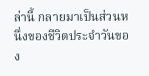ล่านี้ กลายมาเป็นส่วนหนึ่งของชีวิตประจำวันของ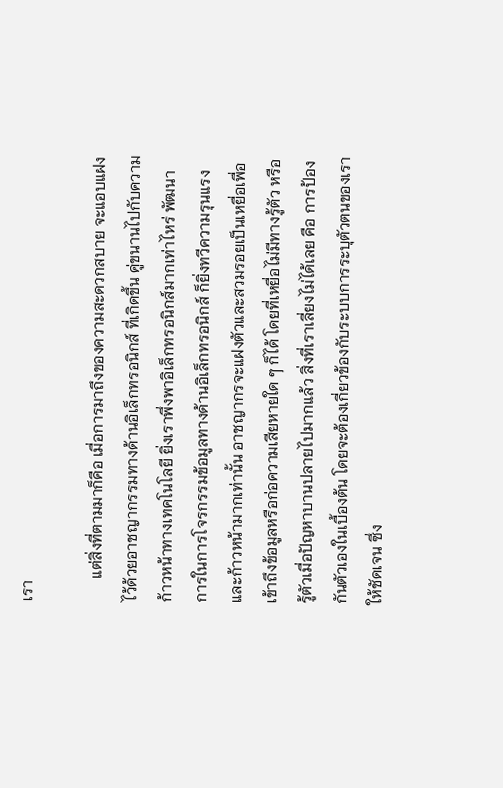เรา

      แต่สิ่งที่ตามมาก็คือ เมื่อการมาถึงของความสะดวกสบาย จะแอบแฝงไว้ด้วยอาชญากรรมทางด้านอิเล็กทรอนิกส์ ที่เกิดขึ้น คู่ขนานไปกับความก้าวหน้าทางเทคโนโลยี ยิ่งเราพึ่งพาอิเล็กทรอนิกส์มากเท่าไหร่ พัฒนาการในการโจรกรรมข้อมูลทางด้านอิเล็กทรอนิกส์ ก็ยิ่งทวีความรุนแรงและก้าวหน้ามากเท่านั้น อาชญากรจะแฝงตัวและสวมรอยเป็นเหยื่อเพื่อเข้าถึงข้อมูลหรือก่อความเสียหายใด ๆ ก็ได้ โดยที่เหยื่อไม่มีทางรู้ตัว หรือ รู้ตัวเมื่อปัญหาบานปลายไปมากแล้ว สิ่งที่เราเลี่ยงไม่ได้เลย คือ การป้องกันตัวเองในเบื้องต้น โดยจะต้องเกี่ยวข้องกับระบบการระบุตัวตนของเราให้ชัดเจน ซึ่ง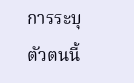การระบุตัวตนนี้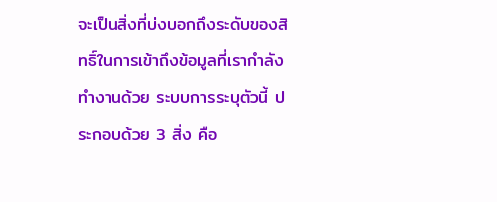จะเป็นสิ่งที่บ่งบอกถึงระดับของสิทธิ์ในการเข้าถึงข้อมูลที่เรากำลังทำงานด้วย ระบบการระบุตัวนี้ ประกอบด้วย 3 สิ่ง คือ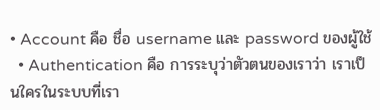• Account คือ ชื่อ username และ password ของผู้ใช้
  • Authentication คือ การระบุว่าตัวตนของเราว่า เราเป็นใครในระบบที่เรา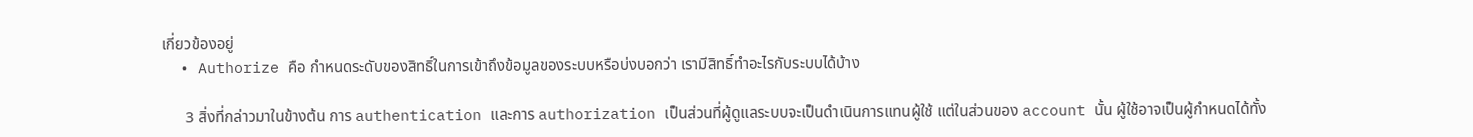เกี่ยวข้องอยู่
  • Authorize คือ กำหนดระดับของสิทธิ์ในการเข้าถึงข้อมูลของระบบหรือบ่งบอกว่า เรามีสิทธิ์ทำอะไรกับระบบได้บ้าง

      3 สิ่งที่กล่าวมาในข้างต้น การ authentication และการ authorization เป็นส่วนที่ผู้ดูแลระบบจะเป็นดำเนินการแทนผู้ใช้ แต่ในส่วนของ account นั้น ผู้ใช้อาจเป็นผู้กำหนดได้ทั้ง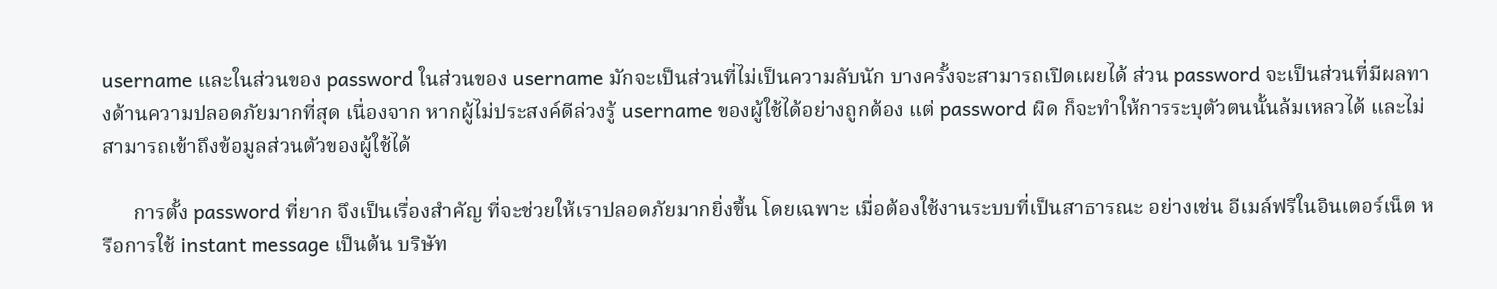username และในส่วนของ password ในส่วนของ username มักจะเป็นส่วนที่ไม่เป็นความลับนัก บางครั้งจะสามารถเปิดเผยได้ ส่วน password จะเป็นส่วนที่มีผลทางด้านความปลอดภัยมากที่สุด เนื่องจาก หากผู้ไม่ประสงค์ดีล่วงรู้ username ของผู้ใช้ได้อย่างถูกต้อง แต่ password ผิด ก็จะทำให้การระบุตัวตนนั้นล้มเหลวได้ และไม่สามารถเข้าถึงข้อมูลส่วนตัวของผู้ใช้ได้

      การตั้ง password ที่ยาก จึงเป็นเรื่องสำคัญ ที่จะช่วยให้เราปลอดภัยมากยิ่งขึ้น โดยเฉพาะ เมื่อต้องใช้งานระบบที่เป็นสาธารณะ อย่างเช่น อีเมล์ฟรีในอินเตอร์เน็ต หรือการใช้ instant message เป็นต้น บริษัท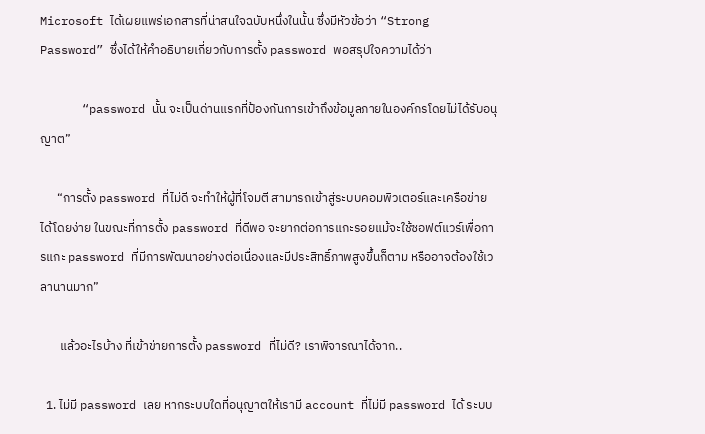Microsoft ได้เผยแพร่เอกสารที่น่าสนใจฉบับหนึ่งในนั้น ซึ่งมีหัวข้อว่า “Strong Password” ซึ่งได้ให้คำอธิบายเกี่ยวกับการตั้ง password พอสรุปใจความได้ว่า

      “password นั้น จะเป็นด่านแรกที่ป้องกันการเข้าถึงข้อมูลภายในองค์กรโดยไม่ได้รับอนุญาต”

      “การตั้ง password ที่ไม่ดี จะทำให้ผู้ที่โจมตี สามารถเข้าสู่ระบบคอมพิวเตอร์และเครือข่ายได้โดยง่าย ในขณะที่การตั้ง password ที่ดีพอ จะยากต่อการแกะรอยแม้จะใช้ซอฟต์แวร์เพื่อการแกะ password ที่มีการพัฒนาอย่างต่อเนื่องและมีประสิทธิ์ภาพสูงขึ้นก็ตาม หรืออาจต้องใช้เวลานานมาก”

       แล้วอะไรบ้าง ที่เข้าข่ายการตั้ง password ที่ไม่ดี? เราพิจารณาได้จาก..

  1. ไม่มี password เลย หากระบบใดที่อนุญาตให้เรามี account ที่ไม่มี password ได้ ระบบ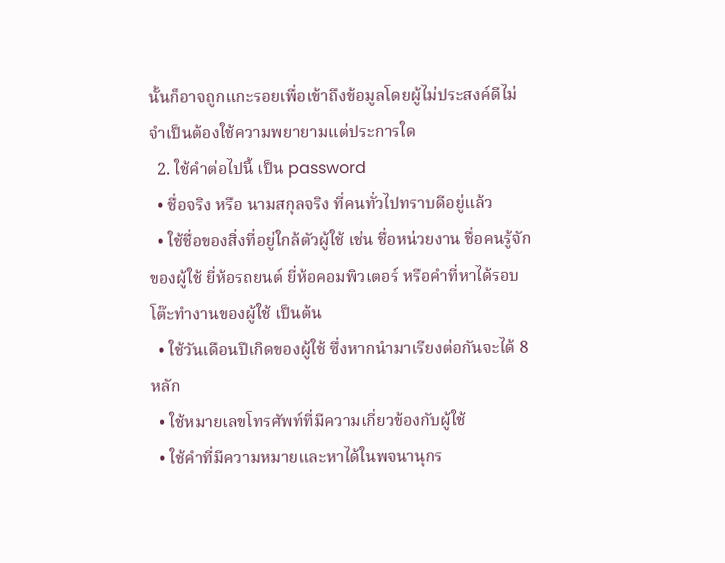นั้นก็อาจถูกแกะรอยเพื่อเข้าถึงข้อมูลโดยผู้ไม่ประสงค์ดีไม่จำเป็นต้องใช้ความพยายามแต่ประการใด
  2. ใช้คำต่อไปนี้ เป็น password
  • ชื่อจริง หรือ นามสกุลจริง ที่คนทั่วไปทราบดีอยู่แล้ว
  • ใช้ชื่อของสิ่งที่อยู่ใกล้ตัวผู้ใช้ เช่น ชื่อหน่วยงาน ชื่อคนรู้จักของผู้ใช้ ยี่ห้อรถยนต์ ยี่ห้อคอมพิวเตอร์ หรือคำที่หาได้รอบโต๊ะทำงานของผู้ใช้ เป็นต้น
  • ใช้วันเดือนปีเกิดของผู้ใช้ ซึ่งหากนำมาเรียงต่อกันจะได้ 8 หลัก
  • ใช้หมายเลขโทรศัพท์ที่มีความเกี่ยวข้องกับผู้ใช้
  • ใช้คำที่มีความหมายและหาได้ในพจนานุกร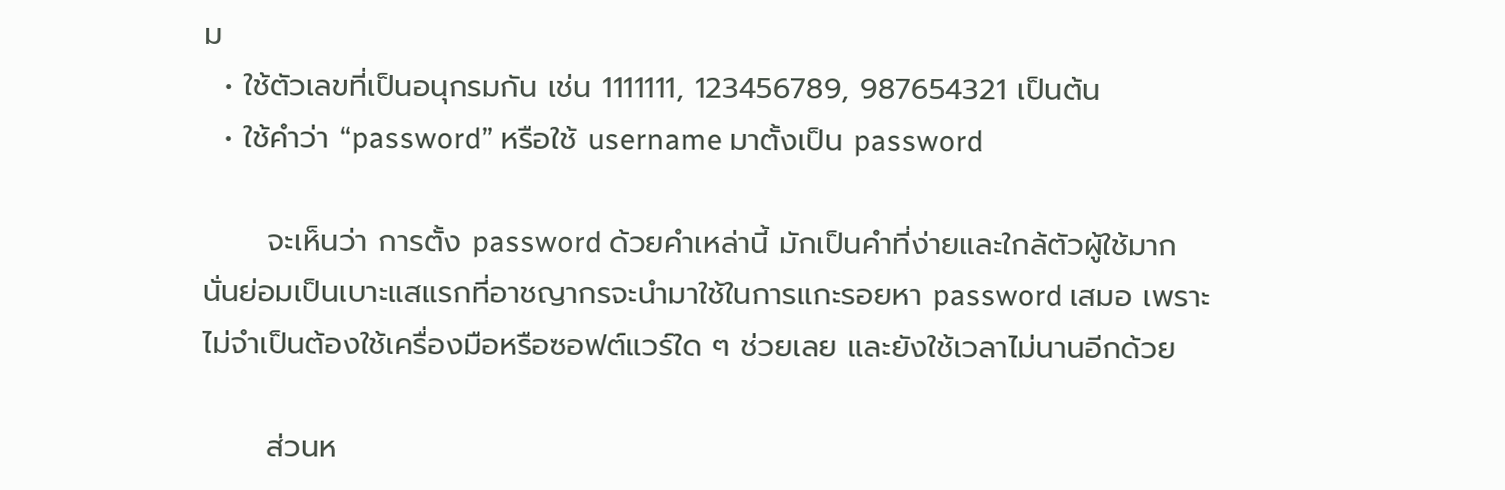ม
  • ใช้ตัวเลขที่เป็นอนุกรมกัน เช่น 1111111, 123456789, 987654321 เป็นต้น
  • ใช้คำว่า “password” หรือใช้ username มาตั้งเป็น password

      จะเห็นว่า การตั้ง password ด้วยคำเหล่านี้ มักเป็นคำที่ง่ายและใกล้ตัวผู้ใช้มาก นั่นย่อมเป็นเบาะแสแรกที่อาชญากรจะนำมาใช้ในการแกะรอยหา password เสมอ เพราะไม่จำเป็นต้องใช้เครื่องมือหรือซอฟต์แวร์ใด ๆ ช่วยเลย และยังใช้เวลาไม่นานอีกด้วย

      ส่วนห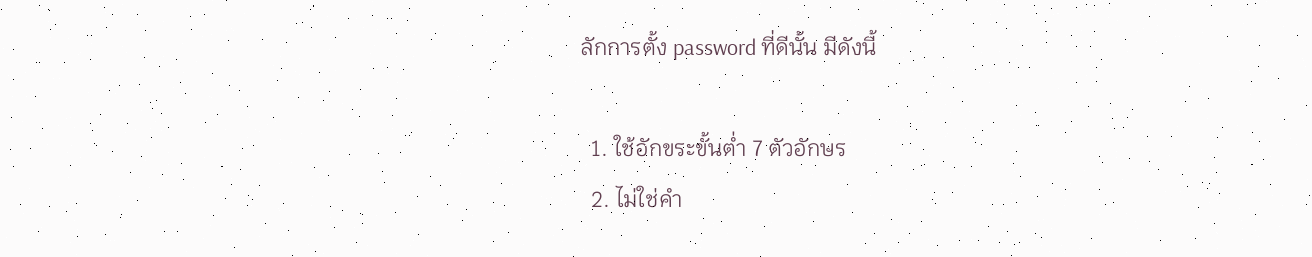ลักการตั้ง password ที่ดีนั้น มีดังนี้

  1. ใช้อักขระขั้นต่ำ 7 ตัวอักษร
  2. ไม่ใช่คำ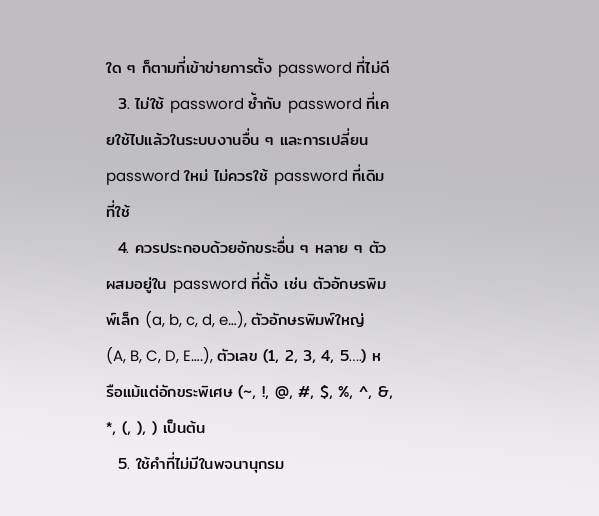ใด ๆ ก็ตามที่เข้าข่ายการตั้ง password ที่ไม่ดี
  3. ไม่ใช้ password ซ้ำกับ password ที่เคยใช้ไปแล้วในระบบงานอื่น ๆ และการเปลี่ยน password ใหม่ ไม่ควรใช้ password ที่เดิมที่ใช้
  4. ควรประกอบด้วยอักขระอื่น ๆ หลาย ๆ ตัว ผสมอยู่ใน password ที่ตั้ง เช่น ตัวอักษรพิมพ์เล็ก (a, b, c, d, e…), ตัวอักษรพิมพ์ใหญ่ (A, B, C, D, E….), ตัวเลข (1, 2, 3, 4, 5….) หรือแม้แต่อักขระพิเศษ (~, !, @, #, $, %, ^, &, *, (, ), ) เป็นต้น
  5. ใช้คำที่ไม่มีในพจนานุกรม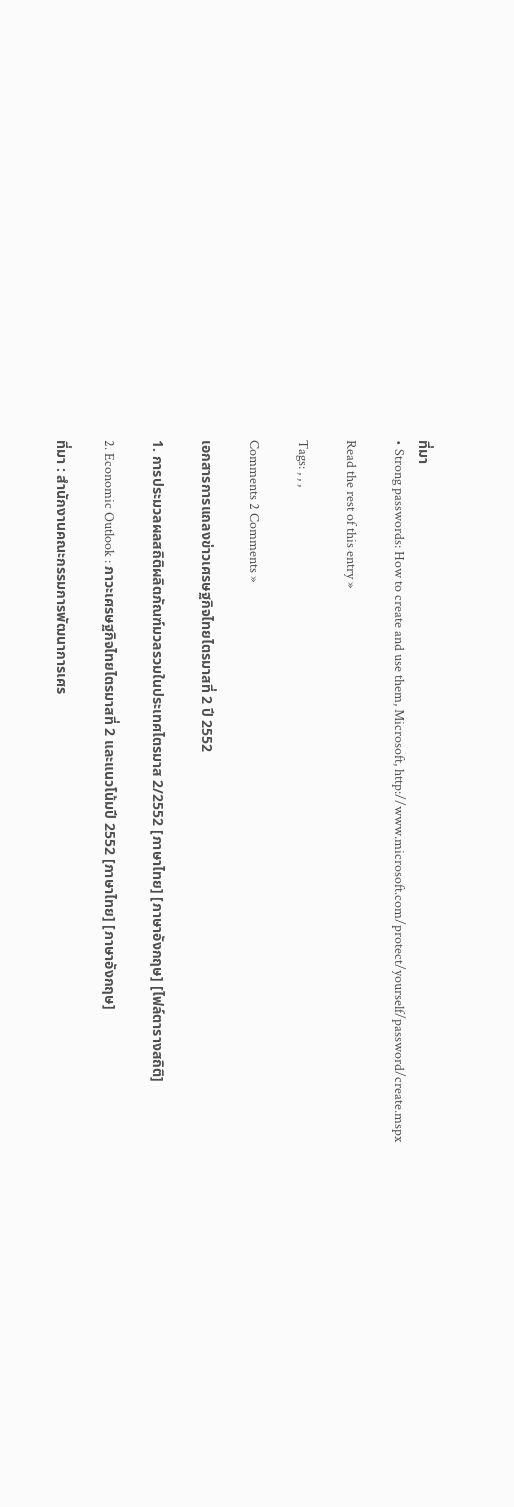ที่มา
• Strong passwords: How to create and use them, Microsoft, http://www.microsoft.com/protect/yourself/password/create.mspx

Read the rest of this entry »

Tags: , , ,

Comments 2 Comments »

เอกสารการแถลงข่าวเศรษฐกิจไทยไตรมาสที่ 2 ปี 2552

1. การประมวลผลสถิติผลิตภัณฑ์มวลรวมในประเทศไตรมาส 2/2552 [ภาษาไทย] [ภาษาอังกฤษ] [ไฟล์ตารางสถิติ]

2. Economic Outlook : ภาวะเศรษฐกิจไทยไตรมาสที่ 2 และแนวโน้มปี 2552 [ภาษาไทย] [ภาษาอังกฤษ]

ที่มา : สำนักงานคณะกรรมการพัฒนาการเศร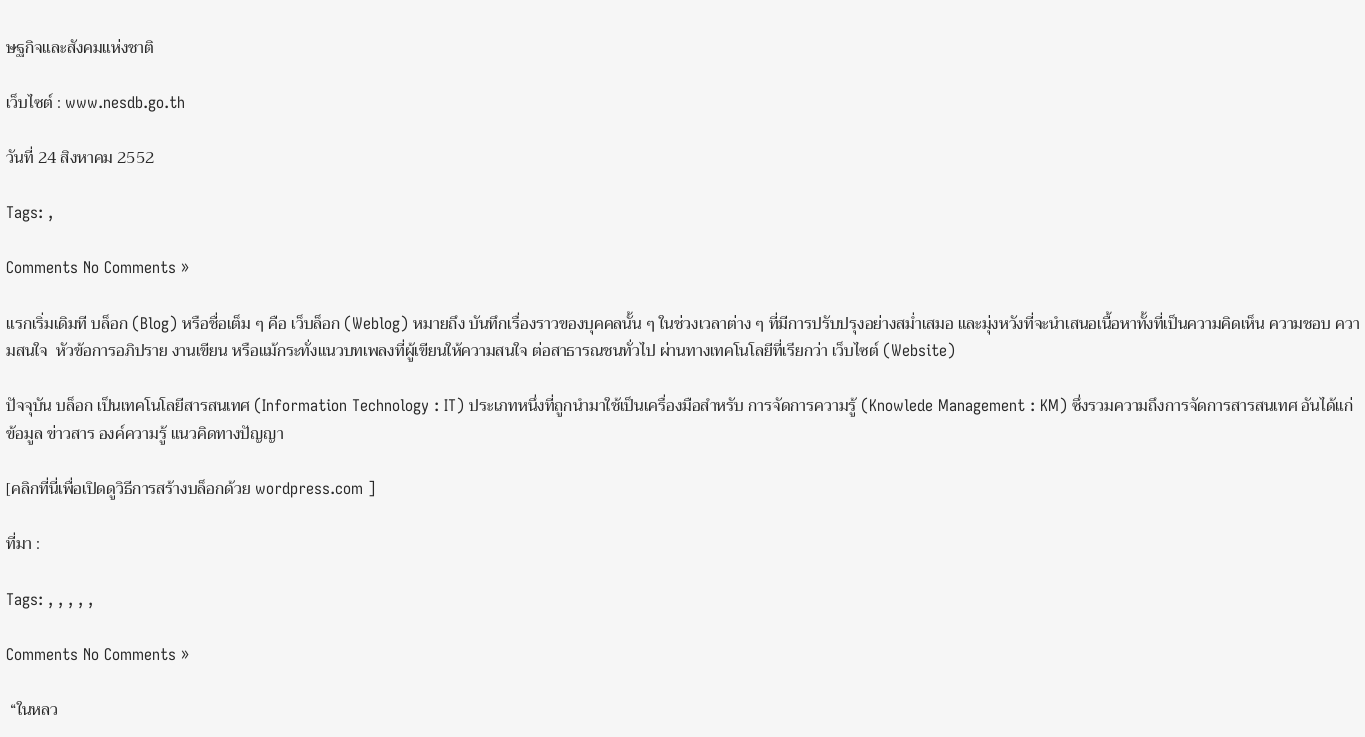ษฐกิจและสังคมแห่งชาติ

เว็บไซต์ : www.nesdb.go.th

วันที่ 24 สิงหาคม 2552

Tags: ,

Comments No Comments »

แรกเริ่มเดิมที บล็อก (Blog) หรือชื่อเต็ม ๆ คือ เว็บล็อก (Weblog) หมายถึง บันทึกเรื่องราวของบุคคลนั้น ๆ ในช่วงเวลาต่าง ๆ ที่มีการปรับปรุงอย่างสม่ำเสมอ และมุ่งหวังที่จะนำเสนอเนื้อหาทั้งที่เป็นความคิดเห็น ความชอบ ความสนใจ  หัวข้อการอภิปราย งานเขียน หรือแม้กระทั่งแนวบทเพลงที่ผู้เขียนให้ความสนใจ ต่อสาธารณชนทั่วไป ผ่านทางเทคโนโลยีที่เรียกว่า เว็บไซต์ (Website)

ปัจจุบัน บล็อก เป็นเทคโนโลยีสารสนเทศ (Information Technology : IT) ประเภทหนึ่งที่ถูกนำมาใช้เป็นเครื่องมือสำหรับ การจัดการความรู้ (Knowlede Management : KM) ซึ่งรวมความถึงการจัดการสารสนเทศ อันได้แก่ ข้อมูล ข่าวสาร องค์ความรู้ แนวคิดทางปัญญา

[คลิกที่นี่เพื่อเปิดดูวิธีการสร้างบล็อกด้วย wordpress.com ]

ที่มา :

Tags: , , , , ,

Comments No Comments »

 “ในหลว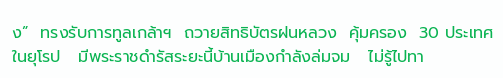ง”  ทรงรับการทูลเกล้าฯ  ถวายสิทธิบัตรฝนหลวง  คุ้มครอง  30 ประเทศในยุโรป   มีพระราชดำรัสระยะนี้บ้านเมืองกำลังล่มจม   ไม่รู้ไปทา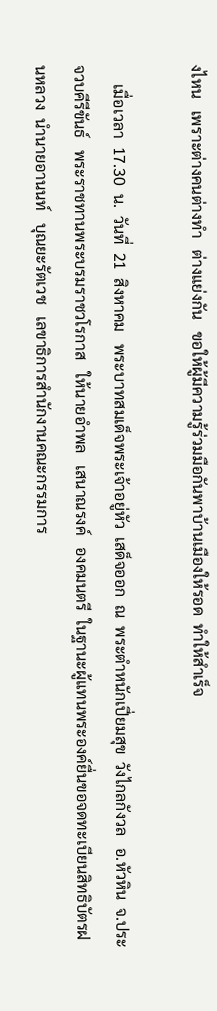งไหน   เพราะต่างคนต่างทำ   ต่างแย่งกัน   ขอให้ผู้มีความรู้ร่วมมือกันพาบ้านเมืองให้รอด  ทำให้สำเร็จ

     เมื่อเวลา  17.30  น.  วันที่  21  สิงหาคม   พระบาทสมเด็จพระเจ้าอยู่หัว  เสด็จออก  ณ  พระตำหนักเปี่ยมสุข  วังไกลกังวล   อ.หัวหิน  จ.ประจวบคีรีขันธ์   พระราชทานพระบรมราชวโรกาส   ให้นายอำพล   เสนาณรงค์   องคมนตรี  ในฐานะผู้แทนพระองค์ยื่นขอจดทะเบียนสิทธิบัตรฝนหลวง  นำนายอานนท์   บุณยะรัตเวช   เลขาธิการสำนักงานคณะกรรมการ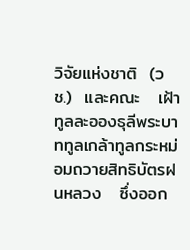วิจัยแห่งชาติ  (วช.)  และคณะ   เฝ้าทูลละอองธุลีพระบาททูลเกล้าทูลกระหม่อมถวายสิทธิบัตรฝนหลวง   ซึ่งออก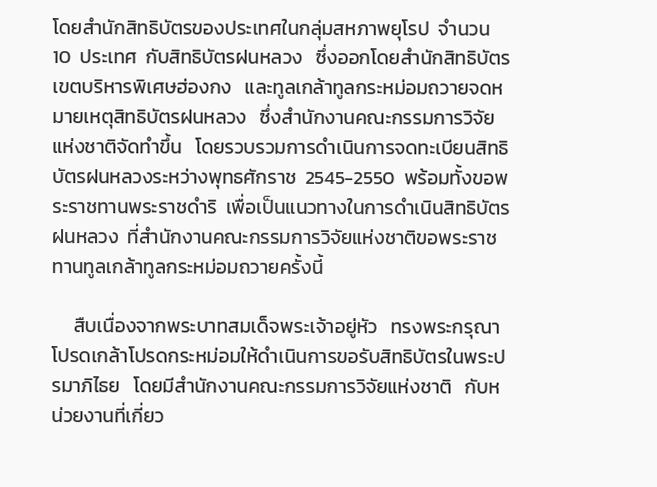โดยสำนักสิทธิบัตรของประเทศในกลุ่มสหภาพยุโรป  จำนวน  10  ประเทศ  กับสิทธิบัตรฝนหลวง   ซึ่งออกโดยสำนักสิทธิบัตรเขตบริหารพิเศษฮ่องกง   และทูลเกล้าทูลกระหม่อมถวายจดหมายเหตุสิทธิบัตรฝนหลวง   ซึ่งสำนักงานคณะกรรมการวิจัยแห่งชาติจัดทำขึ้น   โดยรวบรวมการดำเนินการจดทะเบียนสิทธิบัตรฝนหลวงระหว่างพุทธศักราช  2545-2550  พร้อมทั้งขอพระราชทานพระราชดำริ  เพื่อเป็นแนวทางในการดำเนินสิทธิบัตรฝนหลวง  ที่สำนักงานคณะกรรมการวิจัยแห่งชาติขอพระราชทานทูลเกล้าทูลกระหม่อมถวายครั้งนี้

     สืบเนื่องจากพระบาทสมเด็จพระเจ้าอยู่หัว   ทรงพระกรุณาโปรดเกล้าโปรดกระหม่อมให้ดำเนินการขอรับสิทธิบัตรในพระปรมาภิไธย   โดยมีสำนักงานคณะกรรมการวิจัยแห่งชาติ   กับหน่วยงานที่เกี่ยว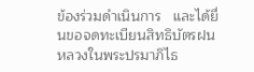ข้องร่วมดำเนินการ   และได้ยื่นขอจดทะเบียนสิทธิบัตรฝนหลวงในพระปรมาภิไธ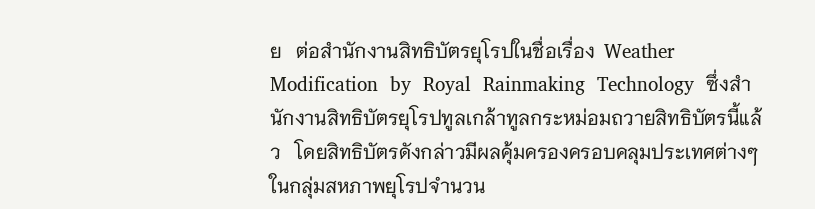ย   ต่อสำนักงานสิทธิบัตรยุโรปในชื่อเรื่อง  Weather  Modification  by  Royal  Rainmaking  Technology  ซึ่งสำนักงานสิทธิบัตรยุโรปทูลเกล้าทูลกระหม่อมถวายสิทธิบัตรนี้แล้ว   โดยสิทธิบัตรดังกล่าวมีผลคุ้มครองครอบคลุมประเทศต่างๆ  ในกลุ่มสหภาพยุโรปจำนวน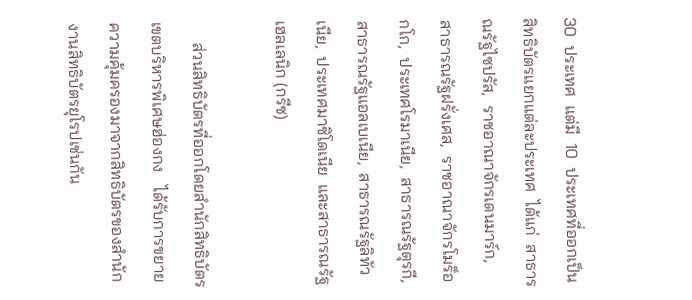30  ประเทศ  แต่มี  10  ประเทศที่ออกเป็นสิทธิบัตรแยกแต่ละประเทศ  ได้แก่  สาธารณรัฐไซปรัส,  ราชอาณาจักรเดนมาร์ก,  สาธารณรัฐฝรั่งเศส,  ราชอาณาจักรโมร็อกโก,  ประเทศโรมาเนีย,  สาธารณรัฐตุรกี,  สาธารณรัฐแอลเบเนีย,  สาธารณรัฐลิทัวเนีย,  ประเทศมาซิโดเนีย  และสาธารณรัฐเฮลเลนิก (กรีซ)

     ส่วนสิทธิบัตรที่ออกโดยสำนักสิทธิบัตรเขตบริหารพิเศษฮ่องกง   ได้รับการขยายความคุ้มครองมาจากสิทธิบัตรของสำนักงานสิทธิบัตรยุโรปเช่นกัน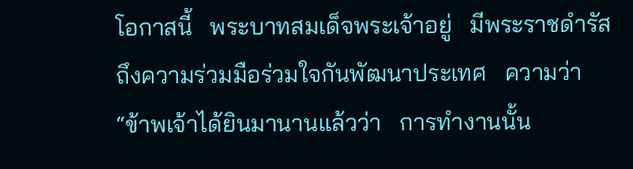โอกาสนี้   พระบาทสมเด็จพระเจ้าอยู่   มีพระราชดำรัสถึงความร่วมมือร่วมใจกันพัฒนาประเทศ   ความว่า  “ข้าพเจ้าได้ยินมานานแล้วว่า   การทำงานนั้น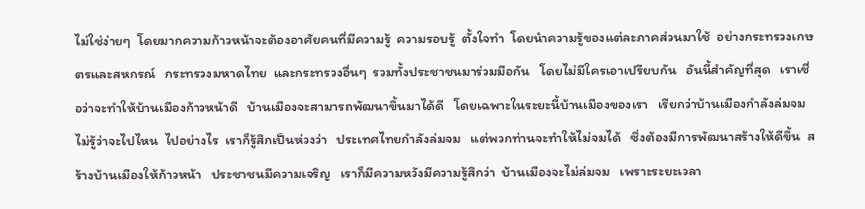ไม่ใช่ง่ายๆ  โดยมากความก้าวหน้าจะต้องอาศัยคนที่มีความรู้  ความรอบรู้  ตั้งใจทำ  โดยนำความรู้ของแต่ละภาคส่วนมาใช้  อย่างกระทรวงเกษตรและสหกรณ์   กระทรวงมหาดไทย  และกระทรวงอื่นๆ  รวมทั้งประชาชนมาร่วมมือกัน   โดยไม่มีใครเอาเปรียบกัน   อันนี้สำคัญที่สุด   เราเชื่อว่าจะทำให้บ้านเมืองก้าวหน้าดี   บ้านเมืองจะสามารถพัฒนาขึ้นมาได้ดี   โดยเฉพาะในระยะนี้บ้านเมืองของเรา   เรียกว่าบ้านเมืองกำลังล่มจม   ไม่รู้ว่าจะไปไหน  ไปอย่างไร  เราก็รู้สึกเป็นห่วงว่า   ประเทศไทยกำลังล่มจม   แต่พวกท่านจะทำให้ไม่จมได้   ซึ่งต้องมีการพัฒนาสร้างให้ดีขึ้น  สร้างบ้านเมืองให้ก้าวหน้า   ประชาชนมีความเจริญ   เราก็มีความหวังมีความรู้สึกว่า  บ้านเมืองจะไม่ล่มจม   เพราะระยะเวลา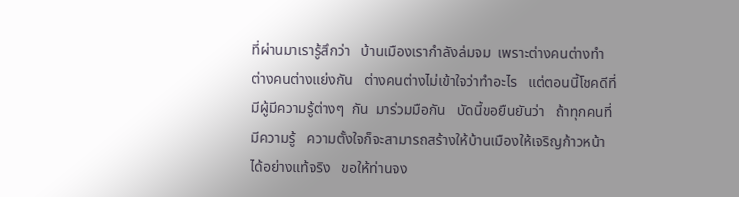ที่ผ่านมาเรารู้สึกว่า   บ้านเมืองเรากำลังล่มจม  เพราะต่างคนต่างทำ  ต่างคนต่างแย่งกัน   ต่างคนต่างไม่เข้าใจว่าทำอะไร   แต่ตอนนี้โชคดีที่มีผู้มีความรู้ต่างๆ  กัน  มาร่วมมือกัน   บัดนี้ขอยืนยันว่า   ถ้าทุกคนที่มีความรู้   ความตั้งใจก็จะสามารถสร้างให้บ้านเมืองให้เจริญก้าวหน้าได้อย่างแท้จริง   ขอให้ท่านจง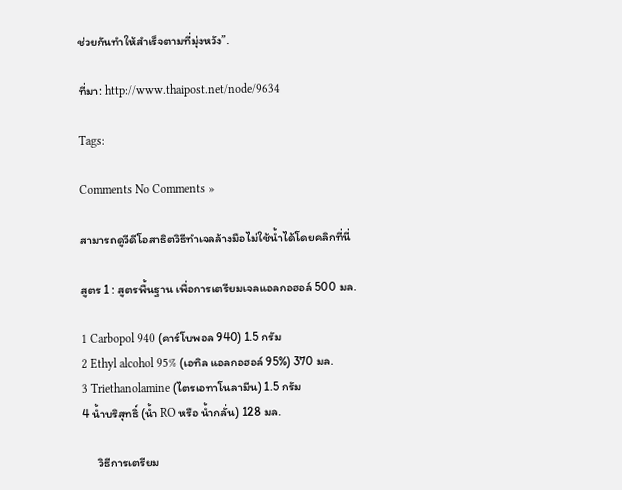ช่วยกันทำให้สำเร็จตามที่มุ่งหวัง”.

ที่มา: http://www.thaipost.net/node/9634

Tags:

Comments No Comments »

สามารถดูวีดีโอสาธิตวิธีทำเจลล้างมือไม่ใช้น้ำได้โดยคลิกที่นี่

สูตร 1 : สูตรพื้นฐาน เพื่อการเตรียมเจลแอลกอฮอล์ 500 มล.

1 Carbopol 940 (คาร์โบพอล 940) 1.5 กรัม
2 Ethyl alcohol 95% (เอทิล แอลกอฮอล์ 95%) 370 มล.
3 Triethanolamine (ไตรเอทาโนลามีน) 1.5 กรัม
4 น้ำบริสุทธิ์ (น้ำ RO หรือ น้ำกลั่น) 128 มล.

      วิธีการเตรียม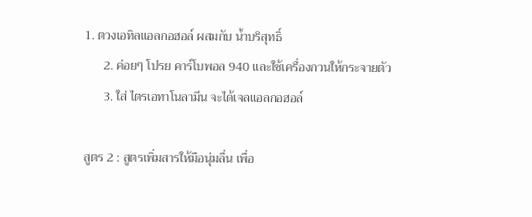1. ตวงเอทิลแอลกอฮอล์ ผสมกับ น้ำบริสุทธิ์
      2. ค่อยๆ โปรย คาร์โบพอล 940 และใช้เครื่องกวนให้กระจายตัว
      3. ใส่ ไตรเอทาโนลามีน จะได้เจลแอลกอฮอล์

สูตร 2 : สูตรเพิ่มสารให้มือนุ่มลื่น เพื่อ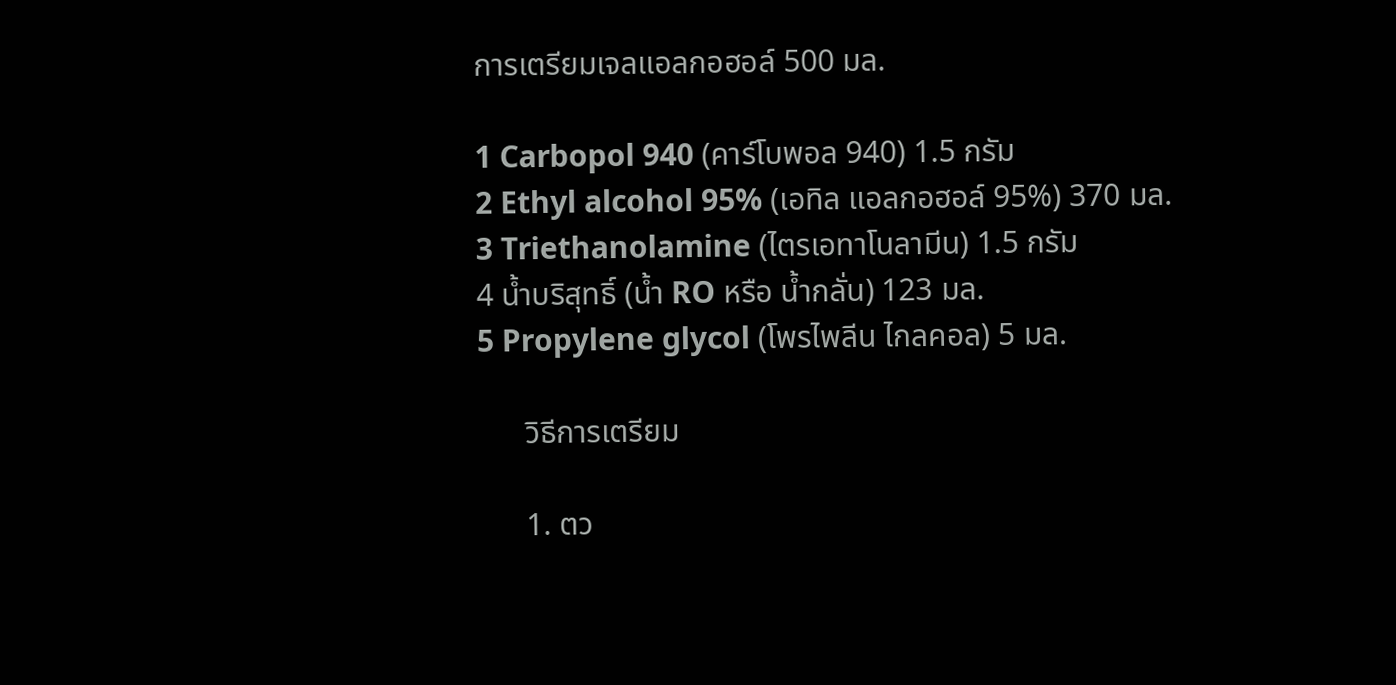การเตรียมเจลแอลกอฮอล์ 500 มล.

1 Carbopol 940 (คาร์โบพอล 940) 1.5 กรัม
2 Ethyl alcohol 95% (เอทิล แอลกอฮอล์ 95%) 370 มล.
3 Triethanolamine (ไตรเอทาโนลามีน) 1.5 กรัม
4 น้ำบริสุทธิ์ (น้ำ RO หรือ น้ำกลั่น) 123 มล.
5 Propylene glycol (โพรไพลีน ไกลคอล) 5 มล.

      วิธีการเตรียม

      1. ตว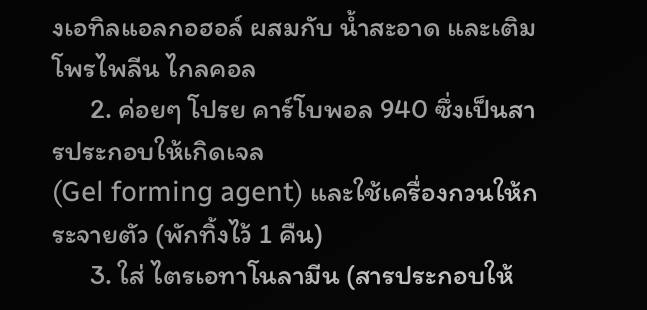งเอทิลแอลกอฮอล์ ผสมกับ น้ำสะอาด และเติมโพรไพลีน ไกลคอล
      2. ค่อยๆ โปรย คาร์โบพอล 940 ซึ่งเป็นสารประกอบให้เกิดเจล
(Gel forming agent) และใช้เครื่องกวนให้กระจายตัว (พักทิ้งไว้ 1 คืน)
      3. ใส่ ไตรเอทาโนลามีน (สารประกอบให้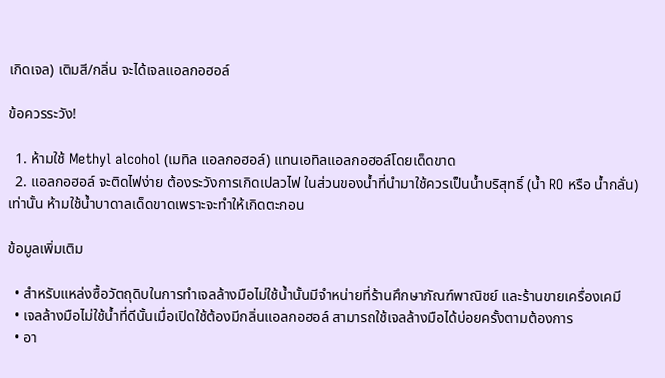เกิดเจล) เติมสี/กลิ่น จะได้เจลแอลกอฮอล์

ข้อควรระวัง!

  1. ห้ามใช้ Methyl alcohol (เมทิล แอลกอฮอล์) แทนเอทิลแอลกอฮอล์โดยเด็ดขาด
  2. แอลกอฮอล์ จะติดไฟง่าย ต้องระวังการเกิดเปลวไฟ ในส่วนของน้ำที่นำมาใช้ควรเป็นน้ำบริสุทธิ์ (น้ำ RO หรือ น้ำกลั่น) เท่านั้น ห้ามใช้น้ำบาดาลเด็ดขาดเพราะจะทำให้เกิดตะกอน

ข้อมูลเพิ่มเติม

  • สำหรับแหล่งซื้อวัตถุดิบในการทำเจลล้างมือไม่ใช้น้ำนั้นมีจำหน่ายที่ร้านศึกษาภัณฑ์พาณิชย์ และร้านขายเครื่องเคมี
  • เจลล้างมือไม่ใช้น้ำที่ดีนั้นเมื่อเปิดใช้ต้องมีกลิ่นแอลกอฮอล์ สามารถใช้เจลล้างมือได้บ่อยครั้งตามต้องการ
  • อา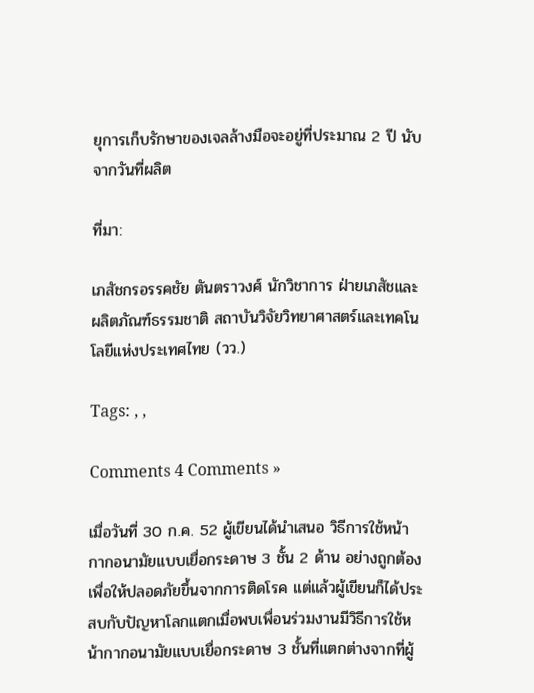ยุการเก็บรักษาของเจลล้างมือจะอยู่ที่ประมาณ 2 ปี นับจากวันที่ผลิต

ที่มา:

เภสัชกรอรรคชัย ตันตราวงศ์ นักวิชาการ ฝ่ายเภสัชและผลิตภัณฑ์ธรรมชาติ สถาบันวิจัยวิทยาศาสตร์และเทคโนโลยีแห่งประเทศไทย (วว.)

Tags: , ,

Comments 4 Comments »

เมื่อวันที่ 30 ก.ค. 52 ผู้เขียนได้นำเสนอ วิธีการใช้หน้ากากอนามัยแบบเยื่อกระดาษ 3 ชั้น 2 ด้าน อย่างถูกต้อง เพื่อให้ปลอดภัยขึ้นจากการติดโรค แต่แล้วผู้เขียนก็ได้ประสบกับปัญหาโลกแตกเมื่อพบเพื่อนร่วมงานมีวิธีการใช้หน้ากากอนามัยแบบเยื่อกระดาษ 3 ชั้นที่แตกต่างจากที่ผู้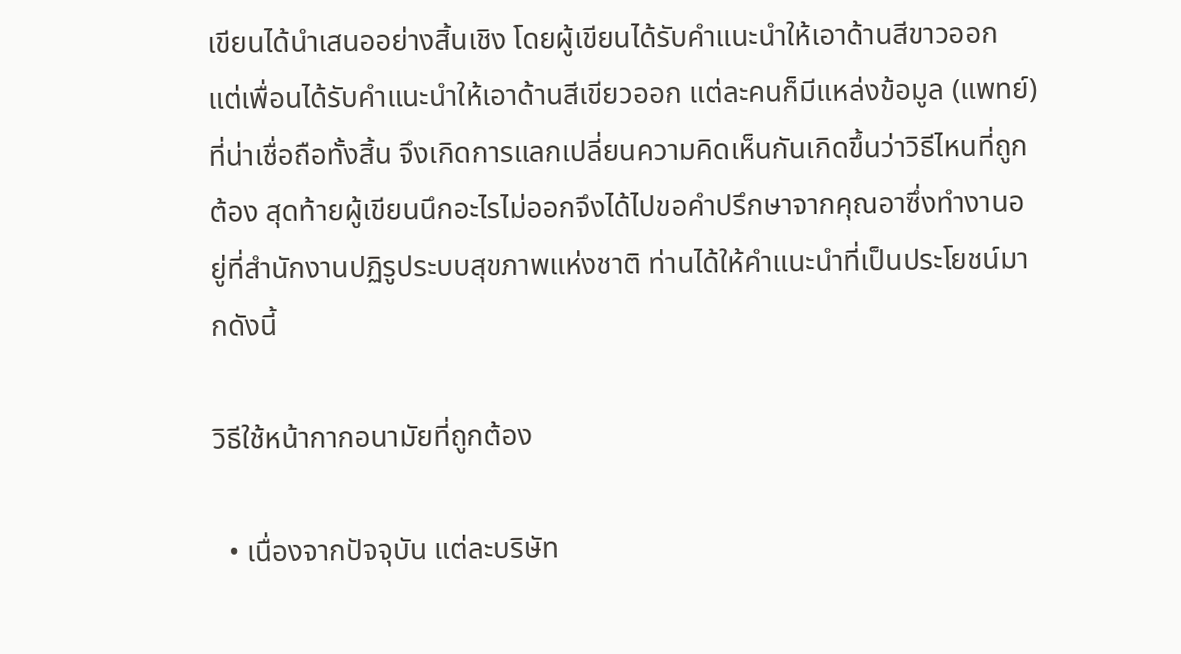เขียนได้นำเสนออย่างสิ้นเชิง โดยผู้เขียนได้รับคำแนะนำให้เอาด้านสีขาวออก แต่เพื่อนได้รับคำแนะนำให้เอาด้านสีเขียวออก แต่ละคนก็มีแหล่งข้อมูล (แพทย์) ที่น่าเชื่อถือทั้งสิ้น จึงเกิดการแลกเปลี่ยนความคิดเห็นกันเกิดขึ้นว่าวิธีไหนที่ถูกต้อง สุดท้ายผู้เขียนนึกอะไรไม่ออกจึงได้ไปขอคำปรึกษาจากคุณอาซึ่งทำงานอยู่ที่สำนักงานปฏิรูประบบสุขภาพแห่งชาติ ท่านได้ให้คำแนะนำที่เป็นประโยชน์มากดังนี้

วิธีใช้หน้ากากอนามัยที่ถูกต้อง

  • เนื่องจากปัจจุบัน แต่ละบริษัท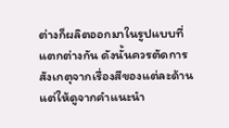ต่างก็ผลิตออกมาในรูปแบบที่แตกต่างกัน ดังนั้นควรตัดการสังเกตุจากเรื่องสีของแต่ละด้าน แต่ให้ดูจากคำแนะนำ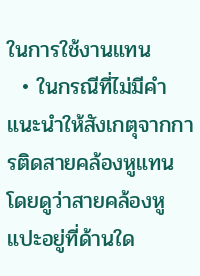ในการใช้งานแทน
  • ในกรณีที่ไม่มีคำแนะนำให้สังเกตุจากการติดสายคล้องหูแทน  โดยดูว่าสายคล้องหูแปะอยู่ที่ด้านใด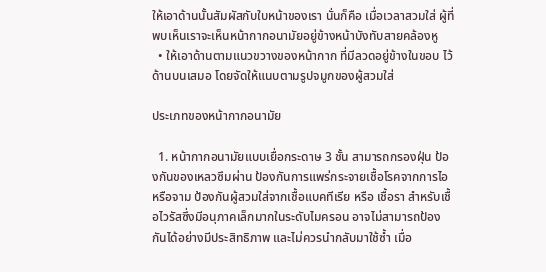ให้เอาด้านนั้นสัมผัสกับใบหน้าของเรา นั่นก็คือ เมื่อเวลาสวมใส่ ผู้ที่พบเห็นเราจะเห็นหน้ากากอนามัยอยู่ข้างหน้าบังทับสายคล้องหู
  • ให้เอาด้านตามแนวขวางของหน้ากาก ที่มีลวดอยู่ข้างในขอบ ไว้ด้านบนเสมอ โดยจัดให้แนบตามรูปจมูกของผู้สวมใส่

ประเภทของหน้ากากอนามัย

  1. หน้ากากอนามัยแบบเยื่อกระดาษ 3 ชั้น สามารถกรองฝุ่น ป้องกันของเหลวซึมผ่าน ป้องกันการแพร่กระจายเชื้อโรคจากการไอหรือจาม ป้องกันผู้สวมใส่จากเชื้อแบคทีเรีย หรือ เชื้อรา สำหรับเชื้อไวรัสซึ่งมีอนุภาคเล็กมากในระดับไมครอน อาจไม่สามารถป้องกันได้อย่างมีประสิทธิภาพ และไม่ควรนำกลับมาใช้ซ้ำ เมื่อ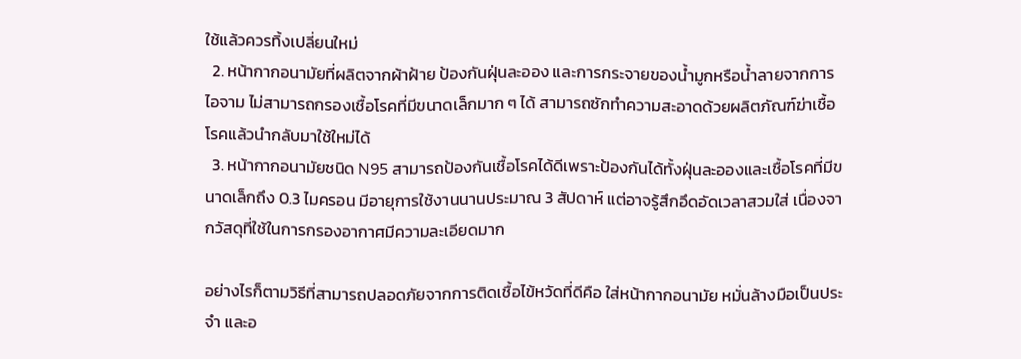ใช้แล้วควรทิ้งเปลี่ยนใหม่
  2. หน้ากากอนามัยที่ผลิตจากผ้าฝ้าย ป้องกันฝุ่นละออง และการกระจายของน้ำมูกหรือน้ำลายจากการไอจาม ไม่สามารถกรองเชื้อโรคที่มีขนาดเล็กมาก ๆ ได้ สามารถซักทำความสะอาดด้วยผลิตภัณฑ์ฆ่าเชื้อโรคแล้วนำกลับมาใช้ใหม่ได้
  3. หน้ากากอนามัยชนิด N95 สามารถป้องกันเชื้อโรคได้ดีเพราะป้องกันได้ทั้งฝุ่นละอองและเชื้อโรคที่มีขนาดเล็กถึง 0.3 ไมครอน มีอายุการใช้งานนานประมาณ 3 สัปดาห์ แต่อาจรู้สึกอึดอัดเวลาสวมใส่ เนื่องจากวัสดุที่ใช้ในการกรองอากาศมีความละเอียดมาก

อย่างไรก็ตามวิธีที่สามารถปลอดภัยจากการติดเชื้อไข้หวัดที่ดีคือ ใส่หน้ากากอนามัย หมั่นล้างมือเป็นประจำ และอ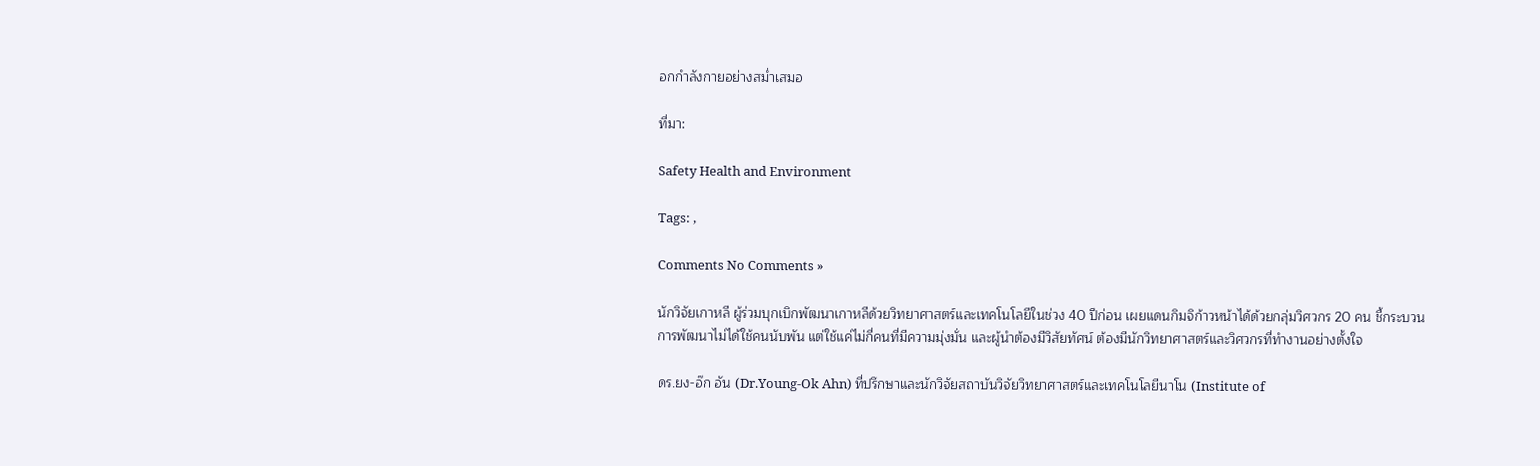อกกำลังกายอย่างสม่ำเสมอ

ที่มา:

Safety Health and Environment

Tags: ,

Comments No Comments »

นักวิจัยเกาหลี ผู้ร่วมบุกเบิกพัฒนาเกาหลีด้วยวิทยาศาสตร์และเทคโนโลยีในช่วง 40 ปีก่อน เผยแดนกิมจิก้าวหน้าได้ด้วยกลุ่มวิศวกร 20 คน ชี้กระบวนการพัฒนาไม่ได้ใช้คนนับพัน แต่ใช้แค่ไม่กี่คนที่มีความมุ่งมั่น และผู้นำต้องมีวิสัยทัศน์ ต้องมีนักวิทยาศาสตร์และวิศวกรที่ทำงานอย่างตั้งใจ

ดร.ยง-อ๊ก อัน (Dr.Young-Ok Ahn) ที่ปรึกษาและนักวิจัยสถาบันวิจัยวิทยาศาสตร์และเทคโนโลยีนาโน (Institute of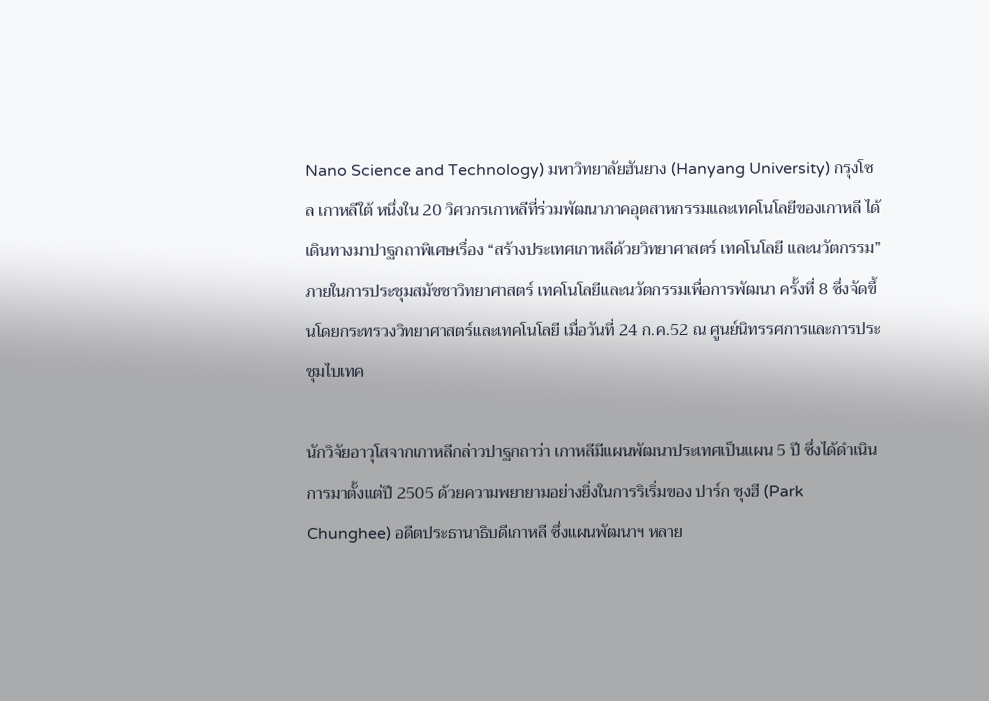Nano Science and Technology) มหาวิทยาลัยฮันยาง (Hanyang University) กรุงโซล เกาหลีใต้ หนึ่งใน 20 วิศวกรเกาหลีที่ร่วมพัฒนาภาคอุตสาหกรรมและเทคโนโลยีของเกาหลี ได้เดินทางมาปาฐกถาพิเศษเรื่อง “สร้างประเทศเกาหลีด้วยวิทยาศาสตร์ เทคโนโลยี และนวัตกรรม” ภายในการประชุมสมัชชาวิทยาศาสตร์ เทคโนโลยีและนวัตกรรมเพื่อการพัฒนา ครั้งที่ 8 ซึ่งจัดขึ้นโดยกระทรวงวิทยาศาสตร์และเทคโนโลยี เมื่อวันที่ 24 ก.ค.52 ณ ศูนย์นิทรรศการและการประชุมไบเทค

นักวิจัยอาวุโสจากเกาหลีกล่าวปาฐกถาว่า เกาหลีมีแผนพัฒนาประเทศเป็นแผน 5 ปี ซึ่งได้ดำเนินการมาตั้งแต่ปี 2505 ด้วยความพยายามอย่างยิ่งในการริเริ่มของ ปาร์ก ชุงฮี (Park Chunghee) อดีตประธานาธิบดีเกาหลี ซึ่งแผนพัฒนาฯ หลาย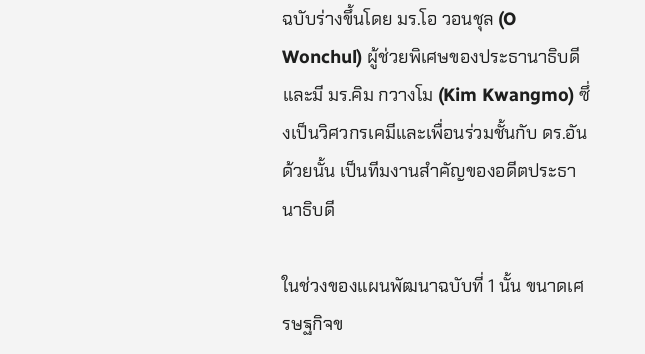ฉบับร่างขึ้นโดย มร.โอ วอนชุล (O Wonchul) ผู้ช่วยพิเศษของประธานาธิบดี และมี มร.คิม กวางโม (Kim Kwangmo) ซึ่งเป็นวิศวกรเคมีและเพื่อนร่วมชั้นกับ ดร.อันด้วยนั้น เป็นทีมงานสำคัญของอดีตประธานาธิบดี

ในช่วงของแผนพัฒนาฉบับที่ 1 นั้น ขนาดเศรษฐกิจข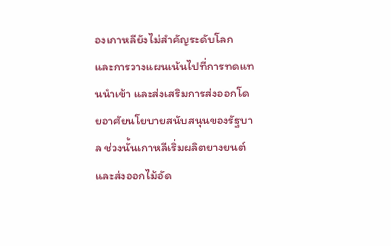องเกาหลียังไม่สำคัญระดับโลก และการวางแผนเน้นไปที่การทดแทนนำเข้า และส่งเสริมการส่งออกโดยอาศัยนโยบายสนับสนุนของรัฐบาล ช่วงนั้นเกาหลีเริ่มผลิตยางยนต์และส่งออกไม้อัด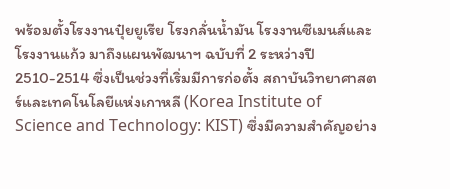พร้อมตั้งโรงงานปุ๋ยยูเรีย โรงกลั่นน้ำมัน โรงงานซีเมนส์และโรงงานแก้ว มาถึงแผนพัฒนาฯ ฉบับที่ 2 ระหว่างปี 2510-2514 ซึ่งเป็นช่วงที่เริ่มมีการก่อตั้ง สถาบันวิทยาศาสตร์และเทคโนโลยีแห่งเกาหลี (Korea Institute of Science and Technology: KIST) ซึ่งมีความสำคัญอย่าง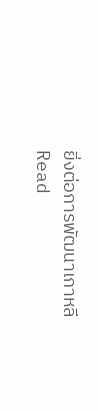ยิ่งต่อการพัฒนาเกาหลี
Read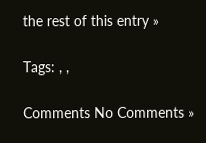the rest of this entry »

Tags: , ,

Comments No Comments »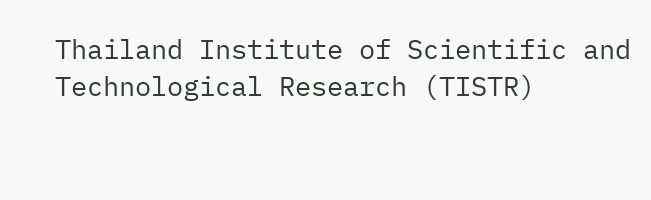Thailand Institute of Scientific and Technological Research (TISTR)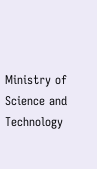Ministry of Science and Technology